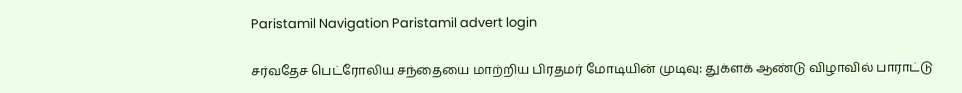Paristamil Navigation Paristamil advert login

சர்வதேச பெட்ரோலிய சந்தையை மாற்றிய பிரதமர் மோடியின் முடிவு: துக்ளக் ஆண்டு விழாவில் பாராட்டு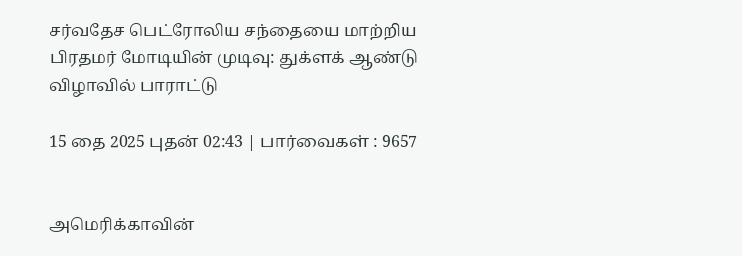சர்வதேச பெட்ரோலிய சந்தையை மாற்றிய பிரதமர் மோடியின் முடிவு: துக்ளக் ஆண்டு விழாவில் பாராட்டு

15 தை 2025 புதன் 02:43 | பார்வைகள் : 9657


அமெரிக்காவின்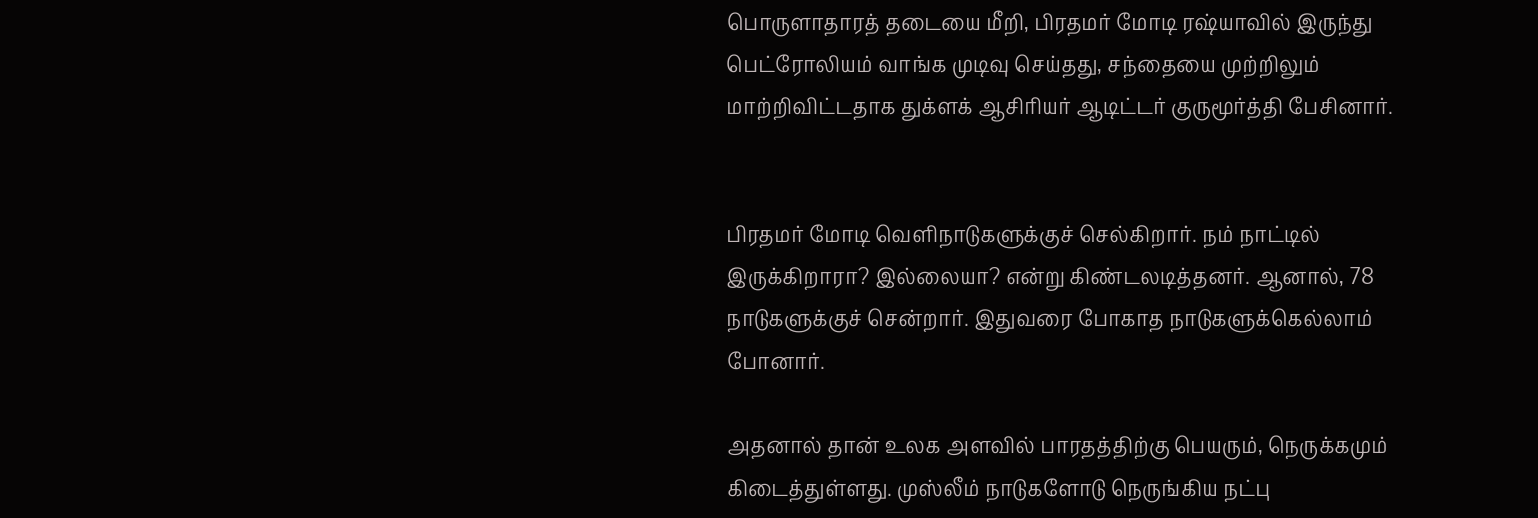பொருளாதாரத் தடையை மீறி, பிரதமர் மோடி ரஷ்யாவில் இருந்து பெட்ரோலியம் வாங்க முடிவு செய்தது, சந்தையை முற்றிலும் மாற்றிவிட்டதாக துக்ளக் ஆசிரியர் ஆடிட்டர் குருமூர்த்தி பேசினார்.


பிரதமர் மோடி வெளிநாடுகளுக்குச் செல்கிறார். நம் நாட்டில் இருக்கிறாரா? இல்லையா? என்று கிண்டலடித்தனர். ஆனால், 78 நாடுகளுக்குச் சென்றார். இதுவரை போகாத நாடுகளுக்கெல்லாம் போனார்.

அதனால் தான் உலக அளவில் பாரதத்திற்கு பெயரும், நெருக்கமும் கிடைத்துள்ளது. முஸ்லீம் நாடுகளோடு நெருங்கிய நட்பு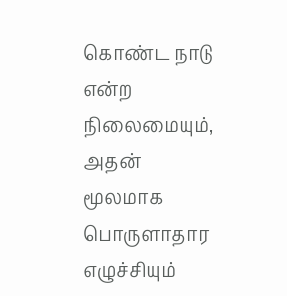கொண்ட நாடு என்ற நிலைமையும், அதன் மூலமாக பொருளாதார எழுச்சியும்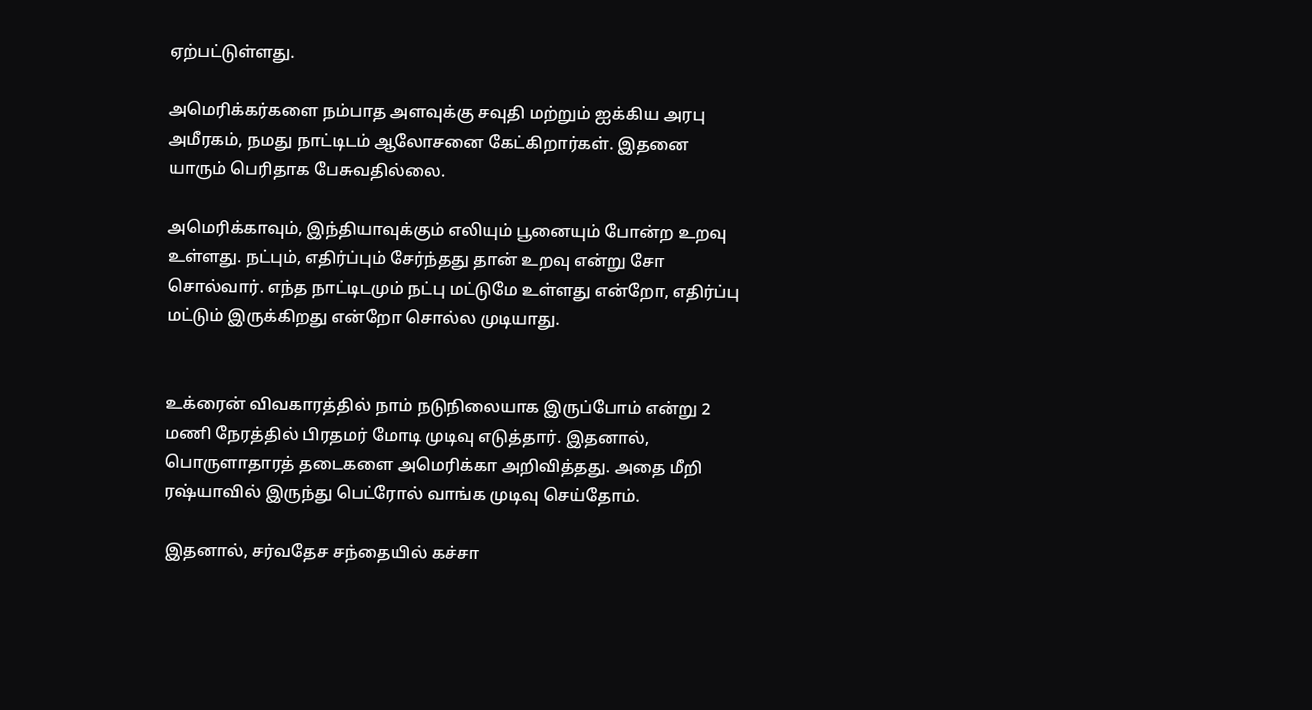ஏற்பட்டுள்ளது.

அமெரிக்கர்களை நம்பாத அளவுக்கு சவுதி மற்றும் ஐக்கிய அரபு அமீரகம், நமது நாட்டிடம் ஆலோசனை கேட்கிறார்கள். இதனை யாரும் பெரிதாக பேசுவதில்லை.

அமெரிக்காவும், இந்தியாவுக்கும் எலியும் பூனையும் போன்ற உறவு உள்ளது. நட்பும், எதிர்ப்பும் சேர்ந்தது தான் உறவு என்று சோ சொல்வார். எந்த நாட்டிடமும் நட்பு மட்டுமே உள்ளது என்றோ, எதிர்ப்பு மட்டும் இருக்கிறது என்றோ சொல்ல முடியாது.


உக்ரைன் விவகாரத்தில் நாம் நடுநிலையாக இருப்போம் என்று 2 மணி நேரத்தில் பிரதமர் மோடி முடிவு எடுத்தார். இதனால், பொருளாதாரத் தடைகளை அமெரிக்கா அறிவித்தது. அதை மீறி ரஷ்யாவில் இருந்து பெட்ரோல் வாங்க முடிவு செய்தோம்.

இதனால், சர்வதேச சந்தையில் கச்சா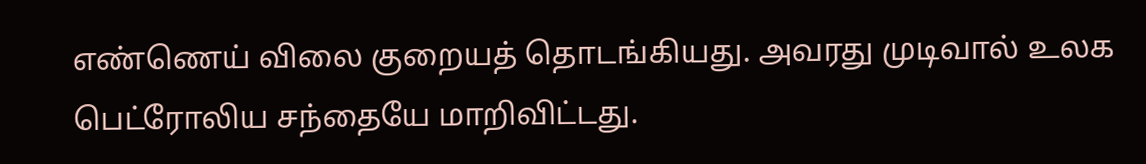எண்ணெய் விலை குறையத் தொடங்கியது. அவரது முடிவால் உலக பெட்ரோலிய சந்தையே மாறிவிட்டது.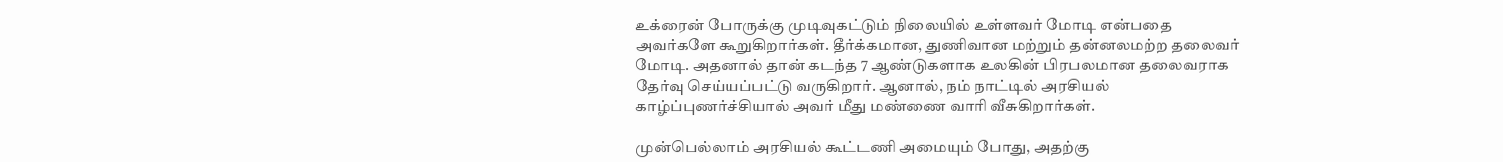உக்ரைன் போருக்கு முடிவுகட்டும் நிலையில் உள்ளவர் மோடி என்பதை அவர்களே கூறுகிறார்கள். தீர்க்கமான, துணிவான மற்றும் தன்னலமற்ற தலைவர் மோடி. அதனால் தான் கடந்த 7 ஆண்டுகளாக உலகின் பிரபலமான தலைவராக தேர்வு செய்யப்பட்டு வருகிறார். ஆனால், நம் நாட்டில் அரசியல் காழ்ப்புணர்ச்சியால் அவர் மீது மண்ணை வாரி வீசுகிறார்கள்.

முன்பெல்லாம் அரசியல் கூட்டணி அமையும் போது, அதற்கு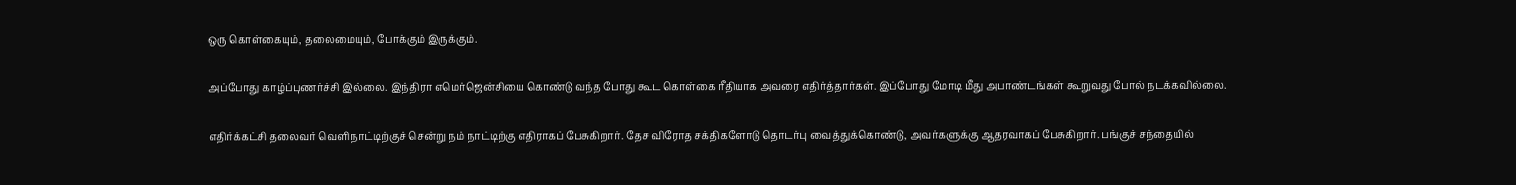ஒரு கொள்கையும், தலைமையும், போக்கும் இருக்கும்.

அப்போது காழ்ப்புணர்ச்சி இல்லை. இந்திரா எமெர்ஜென்சியை கொண்டு வந்த போது கூட கொள்கை ரீதியாக அவரை எதிர்த்தார்கள். இப்போது மோடி மீது அபாண்டங்கள் கூறுவது போல் நடக்கவில்லை.

எதிர்க்கட்சி தலைவர் வெளிநாட்டிற்குச் சென்று நம் நாட்டிற்கு எதிராகப் பேசுகிறார். தேச விரோத சக்திகளோடு தொடர்பு வைத்துக்கொண்டு, அவர்களுக்கு ஆதரவாகப் பேசுகிறார். பங்குச் சந்தையில்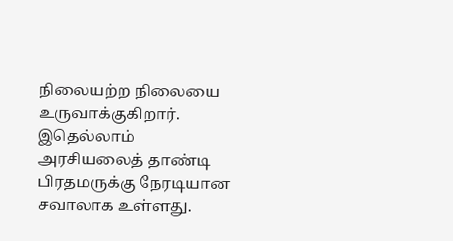நிலையற்ற நிலையை உருவாக்குகிறார். இதெல்லாம் அரசியலைத் தாண்டி பிரதமருக்கு நேரடியான சவாலாக உள்ளது.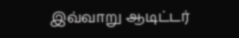இவ்வாறு ஆடிட்டர்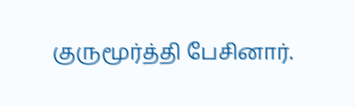குருமூர்த்தி பேசினார்.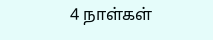4 நாள்கள்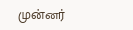முன்னர்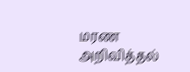மரண அறிவித்தல்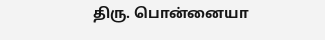திரு. பொன்னையா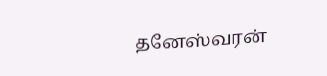தனேஸ்வரன்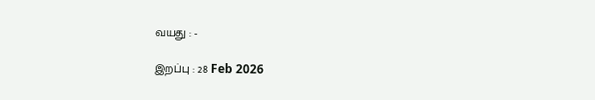வயது : -

இறப்பு : 28 Feb 2026